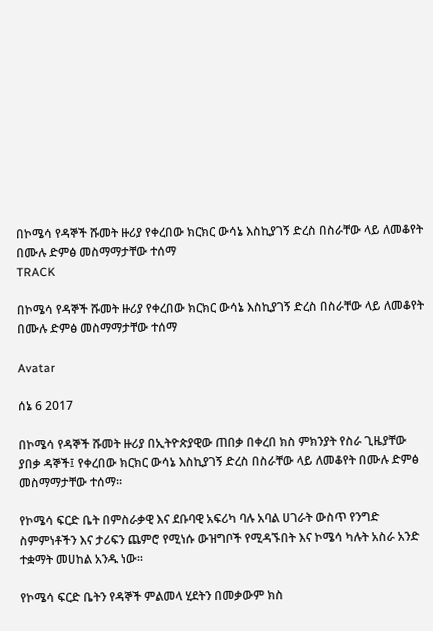በኮሜሳ የዳኞች ሹመት ዙሪያ የቀረበው ክርክር ውሳኔ እስኪያገኝ ድረስ በስራቸው ላይ ለመቆየት በሙሉ ድምፅ መስማማታቸው ተሰማ
TRACK

በኮሜሳ የዳኞች ሹመት ዙሪያ የቀረበው ክርክር ውሳኔ እስኪያገኝ ድረስ በስራቸው ላይ ለመቆየት በሙሉ ድምፅ መስማማታቸው ተሰማ

Avatar

ሰኔ 6 2017

በኮሜሳ የዳኞች ሹመት ዙሪያ በኢትዮጵያዊው ጠበቃ በቀረበ ክስ ምክንያት የስራ ጊዜያቸው ያበቃ ዳኞች፤ የቀረበው ክርክር ውሳኔ እስኪያገኝ ድረስ በስራቸው ላይ ለመቆየት በሙሉ ድምፅ መስማማታቸው ተሰማ።

የኮሜሳ ፍርድ ቤት በምስራቃዊ እና ደቡባዊ አፍሪካ ባሉ አባል ሀገራት ውስጥ የንግድ ስምምነቶችን እና ታሪፍን ጨምሮ የሚነሱ ውዝግቦች የሚዳኙበት እና ኮሜሳ ካሉት አስራ አንድ ተቋማት መሀከል አንዱ ነው።

የኮሜሳ ፍርድ ቤትን የዳኞች ምልመላ ሂደትን በመቃውም ክስ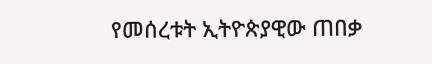የመሰረቱት ኢትዮጵያዊው ጠበቃ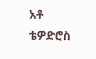አቶ ቴዎድሮስ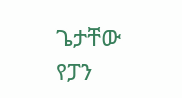ጌታቸው የፓን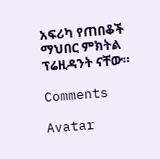አፍሪካ የጠበቆች ማህበር ምክትል ፕሬዚዳንት ናቸው።

Comments

Avatar